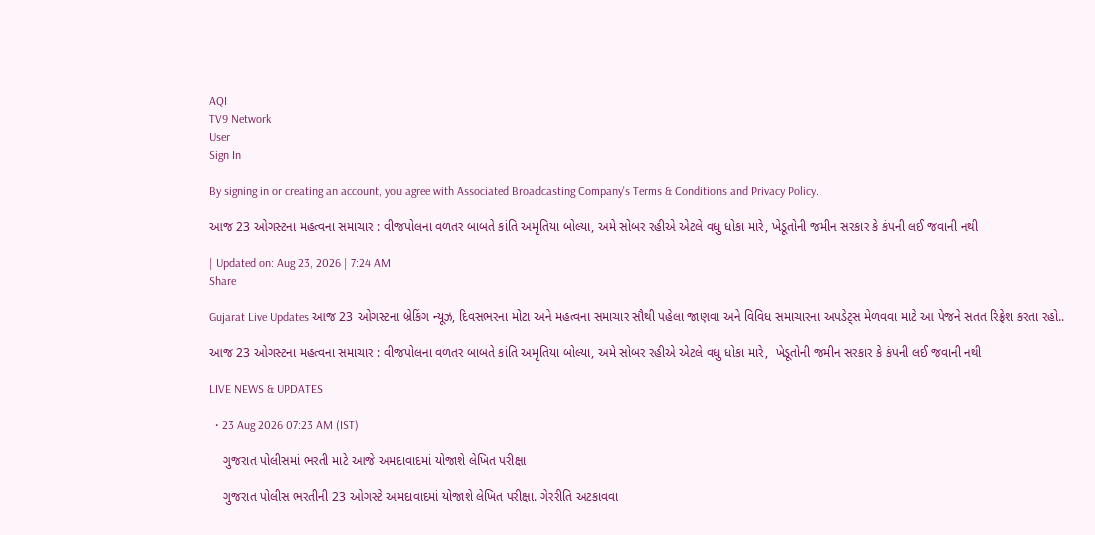AQI
TV9 Network
User
Sign In

By signing in or creating an account, you agree with Associated Broadcasting Company's Terms & Conditions and Privacy Policy.

આજ 23 ઓગસ્ટના મહત્વના સમાચાર : વીજપોલના વળતર બાબતે કાંતિ અમૃતિયા બોલ્યા, અમે સોબર રહીએ એટલે વધુ ધોકા મારે, ખેડૂતોની જમીન સરકાર કે કંપની લઈ જવાની નથી

| Updated on: Aug 23, 2026 | 7:24 AM
Share

Gujarat Live Updates આજ 23 ઓગસ્ટના બ્રેકિંગ ન્યૂઝ, દિવસભરના મોટા અને મહત્વના સમાચાર સૌથી પહેલા જાણવા અને વિવિધ સમાચારના અપડેટ્સ મેળવવા માટે આ પેજને સતત રિફ્રેશ કરતા રહો..

આજ 23 ઓગસ્ટના મહત્વના સમાચાર : વીજપોલના વળતર બાબતે કાંતિ અમૃતિયા બોલ્યા, અમે સોબર રહીએ એટલે વધુ ધોકા મારે,  ખેડૂતોની જમીન સરકાર કે કંપની લઈ જવાની નથી

LIVE NEWS & UPDATES

  • 23 Aug 2026 07:23 AM (IST)

    ગુજરાત પોલીસમાં ભરતી માટે આજે અમદાવાદમાં યોજાશે લેખિત પરીક્ષા

    ગુજરાત પોલીસ ભરતીની 23 ઓગસ્ટે અમદાવાદમાં યોજાશે લેખિત પરીક્ષા. ગેરરીતિ અટકાવવા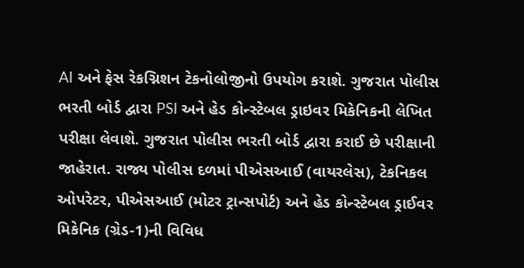AI અને ફેસ રેકગ્નિશન ટેકનોલોજીનો ઉપયોગ કરાશે. ગુજરાત પોલીસ ભરતી બોર્ડ દ્વારા PSI અને હેડ કોન્સ્ટેબલ ડ્રાઇવર મિકેનિકની લેખિત પરીક્ષા લેવાશે. ગુજરાત પોલીસ ભરતી બોર્ડ દ્વારા કરાઈ છે પરીક્ષાની જાહેરાત. રાજ્ય પોલીસ દળમાં પીએસઆઈ (વાયરલેસ), ટેકનિકલ ઓપરેટર, પીએસઆઈ (મોટર ટ્રાન્સપોર્ટ) અને હેડ કોન્સ્ટેબલ ડ્રાઈવર મિકેનિક (ગ્રેડ-1)ની વિવિધ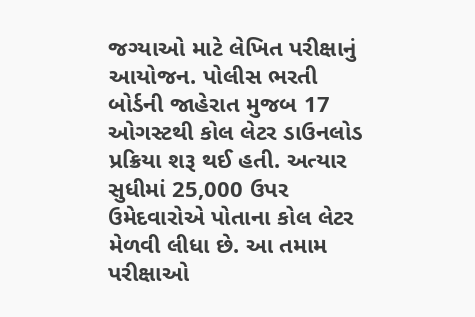જગ્યાઓ માટે લેખિત પરીક્ષાનું આયોજન. પોલીસ ભરતી બોર્ડની જાહેરાત મુજબ 17 ઓગસ્ટથી કોલ લેટર ડાઉનલોડ પ્રક્રિયા શરૂ થઈ હતી. અત્યાર સુધીમાં 25,000 ઉપર ઉમેદવારોએ પોતાના કોલ લેટર મેળવી લીધા છે. આ તમામ પરીક્ષાઓ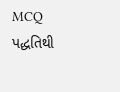MCQ પદ્ધતિથી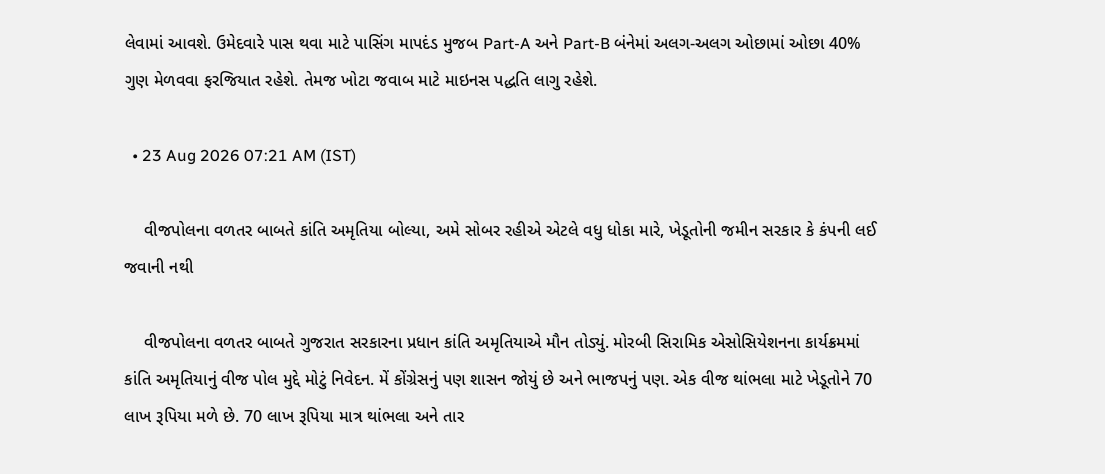લેવામાં આવશે. ઉમેદવારે પાસ થવા માટે પાસિંગ માપદંડ મુજબ Part-A અને Part-B બંનેમાં અલગ-અલગ ઓછામાં ઓછા 40% ગુણ મેળવવા ફરજિયાત રહેશે. તેમજ ખોટા જવાબ માટે માઇનસ પદ્ધતિ લાગુ રહેશે.

  • 23 Aug 2026 07:21 AM (IST)

    વીજપોલના વળતર બાબતે કાંતિ અમૃતિયા બોલ્યા, અમે સોબર રહીએ એટલે વધુ ધોકા મારે, ખેડૂતોની જમીન સરકાર કે કંપની લઈ જવાની નથી

    વીજપોલના વળતર બાબતે ગુજરાત સરકારના પ્રધાન કાંતિ અમૃતિયાએ મૌન તોડ્યું. મોરબી સિરામિક એસોસિયેશનના કાર્યક્રમમાં કાંતિ અમૃતિયાનું વીજ પોલ મુદ્દે મોટું નિવેદન. મેં કોંગ્રેસનું પણ શાસન જોયું છે અને ભાજપનું પણ. એક વીજ થાંભલા માટે ખેડૂતોને 70 લાખ રૂપિયા મળે છે. 70 લાખ રૂપિયા માત્ર થાંભલા અને તાર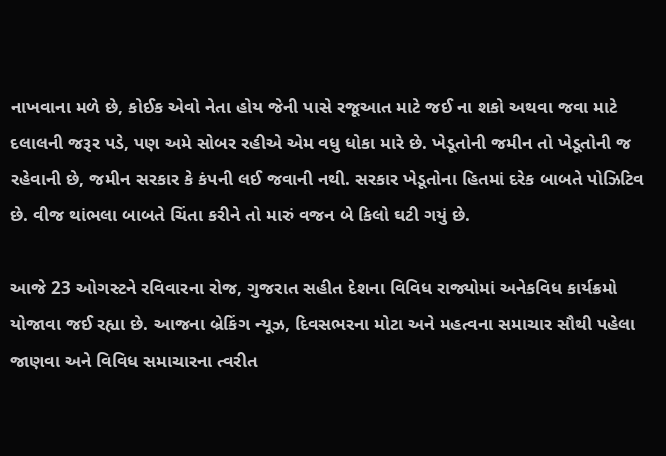નાખવાના મળે છે, કોઈક એવો નેતા હોય જેની પાસે રજૂઆત માટે જઈ ના શકો અથવા જવા માટે દલાલની જરૂર પડે, પણ અમે સોબર રહીએ એમ વધુ ધોકા મારે છે. ખેડૂતોની જમીન તો ખેડૂતોની જ રહેવાની છે, જમીન સરકાર કે કંપની લઈ જવાની નથી. સરકાર ખેડૂતોના હિતમાં દરેક બાબતે પોઝિટિવ છે. વીજ થાંભલા બાબતે ચિંતા કરીને તો મારું વજન બે કિલો ઘટી ગયું છે.

આજે 23 ઓગસ્ટને રવિવારના રોજ, ગુજરાત સહીત દેશના વિવિધ રાજ્યોમાં અનેકવિધ કાર્યક્રમો યોજાવા જઈ રહ્યા છે. આજના બ્રેકિંગ ન્યૂઝ, દિવસભરના મોટા અને મહત્વના સમાચાર સૌથી પહેલા જાણવા અને વિવિધ સમાચારના ત્વરીત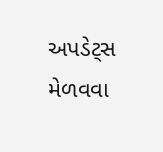અપડેટ્સ મેળવવા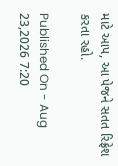માટે આપ, આ પેજને સતત રિફ્રેશ કરતા રહો.

Published On - Aug 23,2026 7:20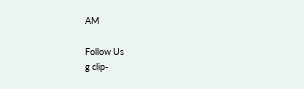AM

Follow Us
g clip-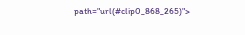path="url(#clip0_868_265)">